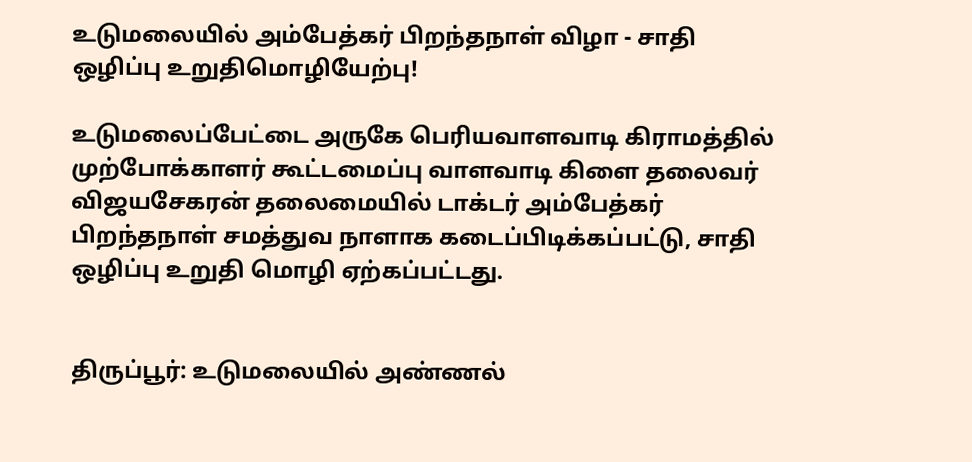உடுமலையில் அம்பேத்கர் பிறந்தநாள் விழா - சாதி ஒழிப்பு உறுதிமொழியேற்பு!

உடுமலைப்பேட்டை அருகே பெரியவாளவாடி கிராமத்தில் முற்போக்காளர் கூட்டமைப்பு வாளவாடி கிளை தலைவர் விஜயசேகரன் தலைமையில் டாக்டர் அம்பேத்கர் பிறந்தநாள் சமத்துவ நாளாக கடைப்பிடிக்கப்பட்டு, சாதி ஒழிப்பு உறுதி மொழி ஏற்கப்பட்டது.


திருப்பூர்: உடுமலையில் அண்ணல்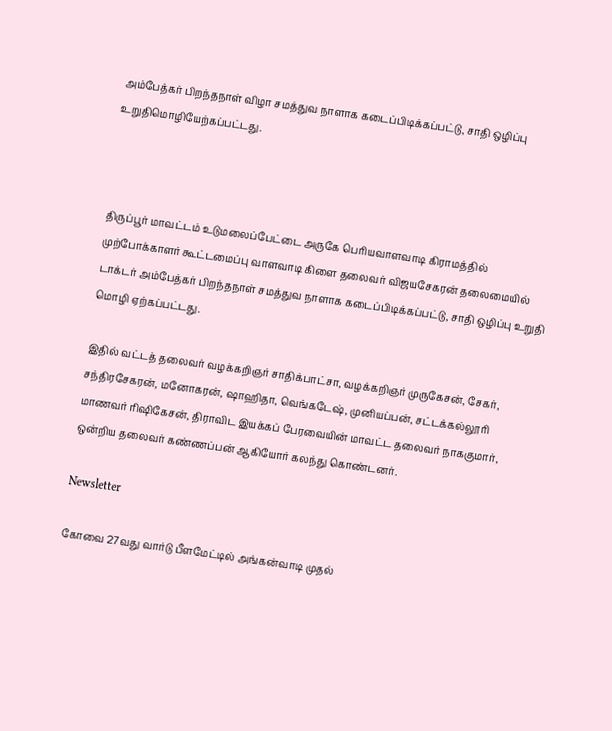அம்பேத்கர் பிறந்தநாள் விழா சமத்துவ நாளாக கடைப்பிடிக்கப்பட்டு, சாதி ஒழிப்பு உறுதிமொழியேற்கப்பட்டது.



திருப்பூர் மாவட்டம் உடுமலைப்பேட்டை அருகே பெரியவாளவாடி கிராமத்தில் முற்போக்காளர் கூட்டமைப்பு வாளவாடி கிளை தலைவர் விஜயசேகரன் தலைமையில் டாக்டர் அம்பேத்கர் பிறந்தநாள் சமத்துவ நாளாக கடைப்பிடிக்கப்பட்டு, சாதி ஒழிப்பு உறுதி மொழி ஏற்கப்பட்டது.

இதில் வட்டத் தலைவர் வழக்கறிஞர் சாதிக்பாட்சா, வழக்கறிஞர் முருகேசன், சேகர், சந்திரசேகரன், மனோகரன், ஷாஹிதா, வெங்கடேஷ், முனியப்பன், சட்டக்கல்லூரி மாணவர் ரிஷிகேசன், திராவிட இயக்கப் பேரவையின் மாவட்ட தலைவர் நாககுமார், ஒன்றிய தலைவர் கண்ணப்பன் ஆகியோர் கலந்து கொண்டனர்.

Newsletter

கோவை 27வது வார்டு பீளமேட்டில் அங்கன்வாடி முதல்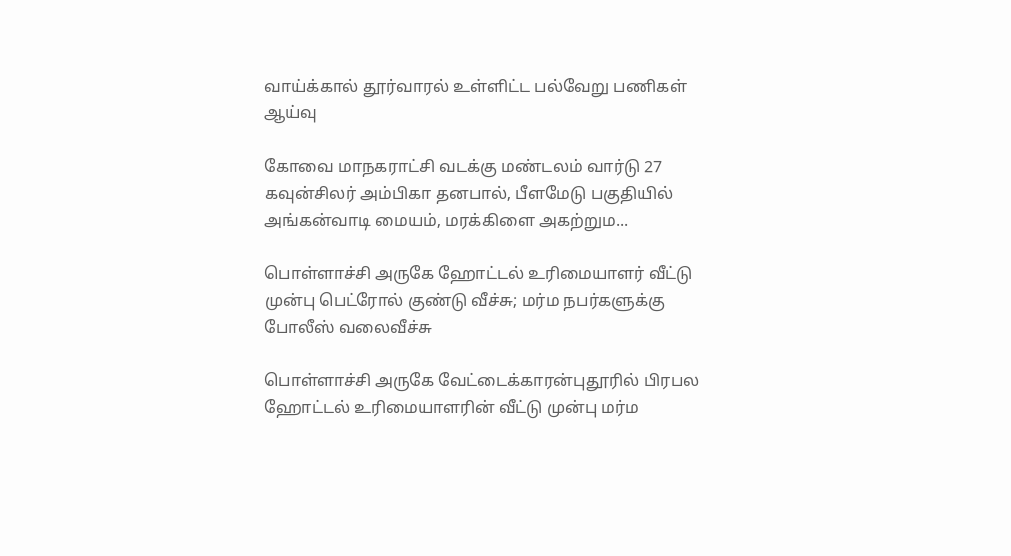வாய்க்கால் தூர்வாரல் உள்ளிட்ட பல்வேறு பணிகள் ஆய்வு

கோவை மாநகராட்சி வடக்கு மண்டலம் வார்டு 27 கவுன்சிலர் அம்பிகா தனபால், பீளமேடு பகுதியில் அங்கன்வாடி மையம், மரக்கிளை அகற்றும...

பொள்ளாச்சி அருகே ஹோட்டல் உரிமையாளர் வீட்டு முன்பு பெட்ரோல் குண்டு வீச்சு; மர்ம நபர்களுக்கு போலீஸ் வலைவீச்சு

பொள்ளாச்சி அருகே வேட்டைக்காரன்புதூரில் பிரபல ஹோட்டல் உரிமையாளரின் வீட்டு முன்பு மர்ம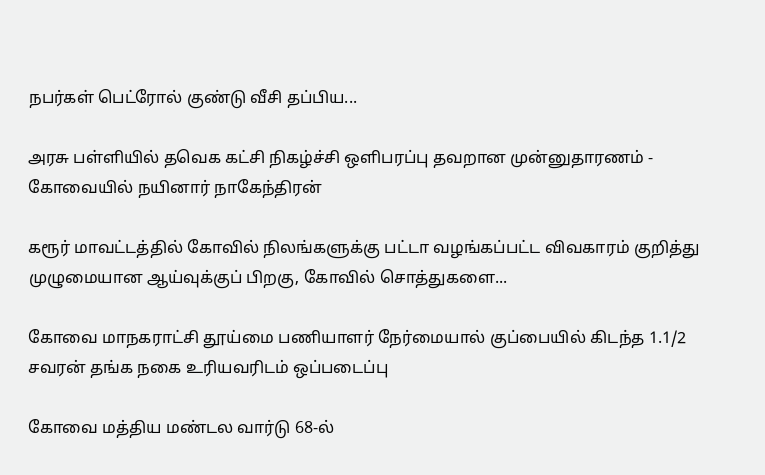நபர்கள் பெட்ரோல் குண்டு வீசி தப்பிய...

அரசு பள்ளியில் தவெக கட்சி நிகழ்ச்சி ஒளிபரப்பு தவறான முன்னுதாரணம் - கோவையில் நயினார் நாகேந்திரன்

கரூர் மாவட்டத்தில் கோவில் நிலங்களுக்கு பட்டா வழங்கப்பட்ட விவகாரம் குறித்து முழுமையான ஆய்வுக்குப் பிறகு, கோவில் சொத்துகளை...

கோவை மாநகராட்சி தூய்மை பணியாளர் நேர்மையால் குப்பையில் கிடந்த 1.1/2 சவரன் தங்க நகை உரியவரிடம் ஒப்படைப்பு

கோவை மத்திய மண்டல வார்டு 68-ல்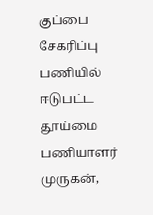குப்பை சேகரிப்பு பணியில் ஈடுபட்ட தூய்மை பணியாளர் முருகன்,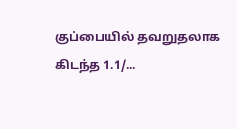குப்பையில் தவறுதலாக கிடந்த 1.1/...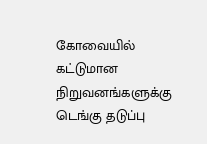கோவையில் கட்டுமான நிறுவனங்களுக்கு டெங்கு தடுப்பு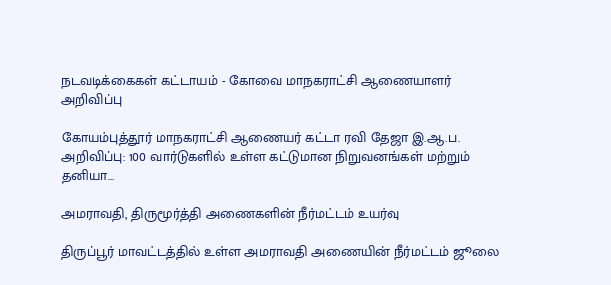நடவடிக்கைகள் கட்டாயம் - கோவை மாநகராட்சி ஆணையாளர் அறிவிப்பு

கோயம்புத்தூர் மாநகராட்சி ஆணையர் கட்டா ரவி தேஜா இ.ஆ.ப. அறிவிப்பு: 100 வார்டுகளில் உள்ள கட்டுமான நிறுவனங்கள் மற்றும் தனியா...

அமராவதி, திருமூர்த்தி அணைகளின் நீர்மட்டம் உயர்வு

திருப்பூர் மாவட்டத்தில் உள்ள அமராவதி அணையின் நீர்மட்டம் ஜூலை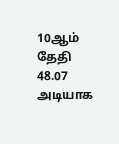10ஆம் தேதி 48.07 அடியாக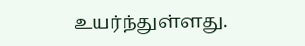உயர்ந்துள்ளது.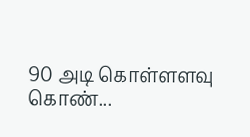90 அடி கொள்ளளவு கொண்...